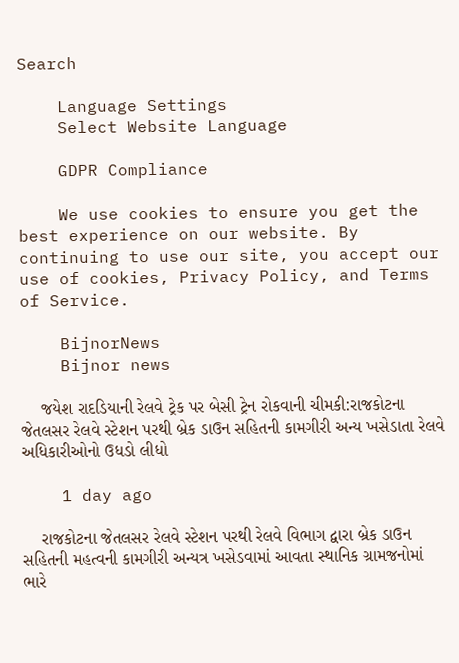Search

    Language Settings
    Select Website Language

    GDPR Compliance

    We use cookies to ensure you get the best experience on our website. By continuing to use our site, you accept our use of cookies, Privacy Policy, and Terms of Service.

    BijnorNews
    Bijnor news

    જયેશ રાદડિયાની રેલવે ટ્રેક પર બેસી ટ્રેન રોકવાની ચીમકી:રાજકોટના જેતલસર રેલવે સ્ટેશન પરથી બ્રેક ડાઉન સહિતની કામગીરી અન્ય ખસેડાતા રેલવે અધિકારીઓનો ઉધડો લીધો

    1 day ago

    રાજકોટના જેતલસર રેલવે સ્ટેશન પરથી રેલવે વિભાગ દ્વારા બ્રેક ડાઉન સહિતની મહત્વની કામગીરી અન્યત્ર ખસેડવામાં આવતા સ્થાનિક ગ્રામજનોમાં ભારે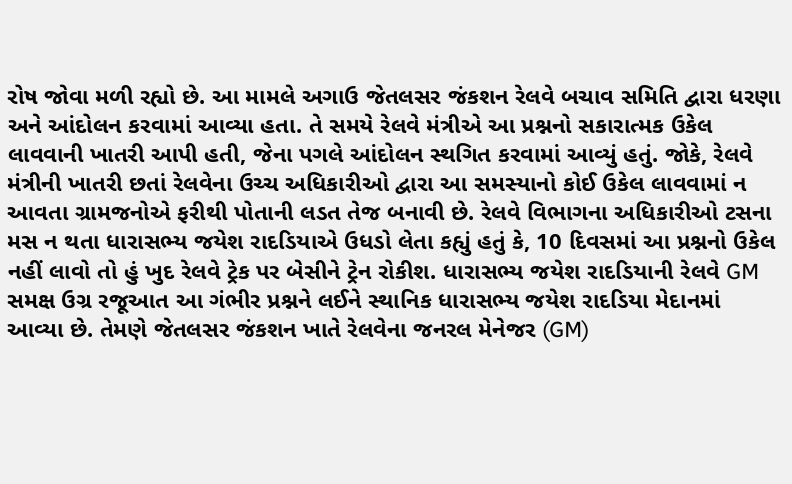રોષ જોવા મળી રહ્યો છે. આ મામલે અગાઉ જેતલસર જંકશન રેલવે બચાવ સમિતિ દ્વારા ધરણા અને આંદોલન કરવામાં આવ્યા હતા. તે સમયે રેલવે મંત્રીએ આ પ્રશ્નનો સકારાત્મક ઉકેલ લાવવાની ખાતરી આપી હતી, જેના પગલે આંદોલન સ્થગિત કરવામાં આવ્યું હતું. જોકે, રેલવે મંત્રીની ખાતરી છતાં રેલવેના ઉચ્ચ અધિકારીઓ દ્વારા આ સમસ્યાનો કોઈ ઉકેલ લાવવામાં ન આવતા ગ્રામજનોએ ફરીથી પોતાની લડત તેજ બનાવી છે. રેલવે વિભાગના અધિકારીઓ ટસના મસ ન થતા ધારાસભ્ય જયેશ રાદડિયાએ ઉધડો લેતા કહ્યું હતું કે, 10 દિવસમાં આ પ્રશ્નનો ઉકેલ નહીં લાવો તો હું ખુદ રેલવે ટ્રેક પર બેસીને ટ્રેન રોકીશ. ધારાસભ્ય જયેશ રાદડિયાની રેલવે GM સમક્ષ ઉગ્ર રજૂઆત આ ગંભીર પ્રશ્નને લઈને સ્થાનિક ધારાસભ્ય જયેશ રાદડિયા મેદાનમાં આવ્યા છે. તેમણે જેતલસર જંકશન ખાતે રેલવેના જનરલ મેનેજર (GM)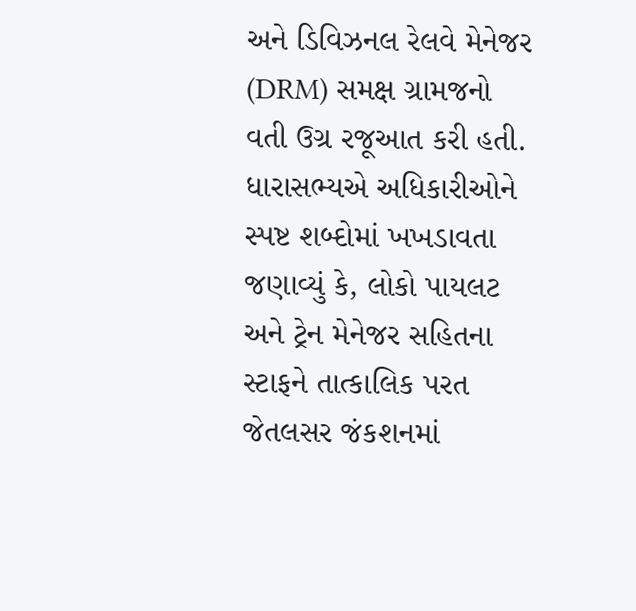અને ડિવિઝનલ રેલવે મેનેજર (DRM) સમક્ષ ગ્રામજનો વતી ઉગ્ર રજૂઆત કરી હતી. ધારાસભ્યએ અધિકારીઓને સ્પષ્ટ શબ્દોમાં ખખડાવતા જણાવ્યું કે, લોકો પાયલટ અને ટ્રેન મેનેજર સહિતના સ્ટાફને તાત્કાલિક પરત જેતલસર જંકશનમાં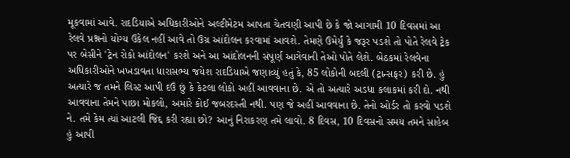મૂકવામાં આવે. રાદડિયાએ અધિકારીઓને અલ્ટીમેટમ આપતા ચેતવણી આપી છે કે જો આગામી 10 દિવસમાં આ રેલવે પ્રશ્નનો યોગ્ય ઉકેલ નહીં આવે તો ઉગ્ર આંદોલન કરવામાં આવશે. તેમણે ઉમેર્યું કે જરૂર પડશે તો પોતે રેલવે ટ્રેક પર બેસીને 'ટ્રેન રોકો આંદોલન' કરશે અને આ આંદોલનની સંપૂર્ણ આગેવાની તેઓ પોતે લેશે. બેઠકમાં રેલવેના અધિકારીઓને ખખડાવતા ધારાસભ્ય જયેશ રાદડિયાએ જણાવ્યું હતું કે, 85 લોકોની બદલી (ટ્રાન્સફર) કરી છે. હું અત્યારે જ તમને લિસ્ટ આપી દઉં છું કે કેટલા લોકો અહીં આવવાના છે. એ તો અત્યારે અડધા કલાકમાં કરી દો. નથી આવવાના તેમને પાછા મોકલો, અમારે કોઈ જબરદસ્તી નથી. પણ જે અહીં આવવાના છે. તેનો ઓર્ડર તો કરવો પડશે ને. તમે કેમ ત્યાં આટલી જિદ્દ કરી રહ્યા છો? આનું નિરાકરણ તમે લાવો. 8 દિવસ, 10 દિવસનો સમય તમને સાહેબ હું આપી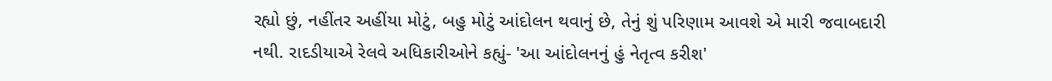રહ્યો છું, નહીંતર અહીંયા મોટું, બહુ મોટું આંદોલન થવાનું છે, તેનું શું પરિણામ આવશે એ મારી જવાબદારી નથી. રાદડીયાએ રેલવે અધિકારીઓને કહ્યું- 'આ આંદોલનનું હું નેતૃત્વ કરીશ'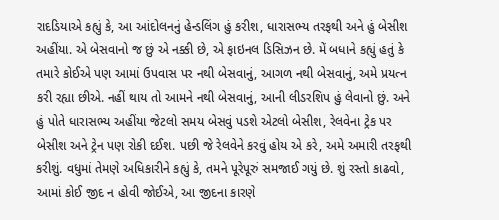રાદડિયાએ કહ્યું કે, આ આંદોલનનું હેન્ડલિંગ હું કરીશ, ધારાસભ્ય તરફથી અને હું બેસીશ અહીંયા. એ બેસવાનો જ છું એ નક્કી છે, એ ફાઇનલ ડિસિઝન છે. મેં બધાને કહ્યું હતું કે તમારે કોઈએ પણ આમાં ઉપવાસ પર નથી બેસવાનું, આગળ નથી બેસવાનું, અમે પ્રયત્ન કરી રહ્યા છીએ. નહીં થાય તો આમને નથી બેસવાનું, આની લીડરશિપ હું લેવાનો છું. અને હું પોતે ધારાસભ્ય અહીંયા જેટલો સમય બેસવું પડશે એટલો બેસીશ, રેલવેના ટ્રેક પર બેસીશ અને ટ્રેન પણ રોકી દઈશ. પછી જે રેલવેને કરવું હોય એ કરે, અમે અમારી તરફથી કરીશું. વધુમાં તેમણે અધિકારીને કહ્યું કે, તમને પૂરેપૂરું સમજાઈ ગયું છે. શું રસ્તો કાઢવો, આમાં કોઈ જીદ ન હોવી જોઈએ, આ જીદના કારણે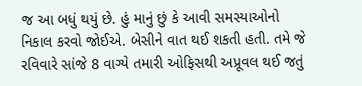જ આ બધું થયું છે. હું માનું છું કે આવી સમસ્યાઓનો નિકાલ કરવો જોઈએ. બેસીને વાત થઈ શકતી હતી. તમે જે રવિવારે સાંજે 8 વાગ્યે તમારી ઓફિસથી અપ્રૂવલ થઈ જતું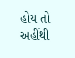હોય તો અહીંથી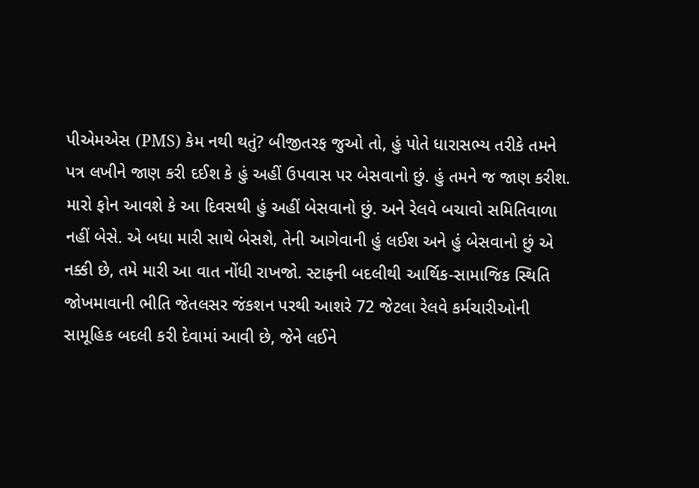પીએમએસ (PMS) કેમ નથી થતું? બીજીતરફ જુઓ તો, હું પોતે ધારાસભ્ય તરીકે તમને પત્ર લખીને જાણ કરી દઈશ કે હું અહીં ઉપવાસ પર બેસવાનો છું. હું તમને જ જાણ કરીશ. મારો ફોન આવશે કે આ દિવસથી હું અહીં બેસવાનો છું. અને રેલવે બચાવો સમિતિવાળા નહીં બેસે. એ બધા મારી સાથે બેસશે, તેની આગેવાની હું લઈશ અને હું બેસવાનો છું એ નક્કી છે, તમે મારી આ વાત નોંધી રાખજો. સ્ટાફની બદલીથી આર્થિક-સામાજિક સ્થિતિ જોખમાવાની ભીતિ જેતલસર જંકશન પરથી આશરે 72 જેટલા રેલવે કર્મચારીઓની સામૂહિક બદલી કરી દેવામાં આવી છે, જેને લઈને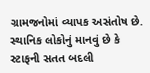ગ્રામજનોમાં વ્યાપક અસંતોષ છે. સ્થાનિક લોકોનું માનવું છે કે સ્ટાફની સતત બદલી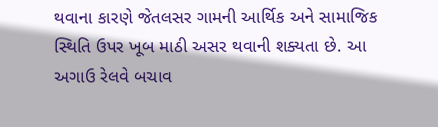થવાના કારણે જેતલસર ગામની આર્થિક અને સામાજિક સ્થિતિ ઉપર ખૂબ માઠી અસર થવાની શક્યતા છે. આ અગાઉ રેલવે બચાવ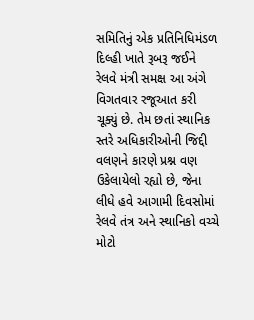સમિતિનું એક પ્રતિનિધિમંડળ દિલ્હી ખાતે રૂબરૂ જઈને રેલવે મંત્રી સમક્ષ આ અંગે વિગતવાર રજૂઆત કરી ચૂક્યું છે. તેમ છતાં સ્થાનિક સ્તરે અધિકારીઓની જિદ્દી વલણને કારણે પ્રશ્ન વણ ઉકેલાયેલો રહ્યો છે, જેના લીધે હવે આગામી દિવસોમાં રેલવે તંત્ર અને સ્થાનિકો વચ્ચે મોટો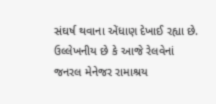સંઘર્ષ થવાના એંધાણ દેખાઈ રહ્યા છે. ઉલ્લેખનીય છે કે આજે રેલવેનાં જનરલ મેનેજર રામાશ્રય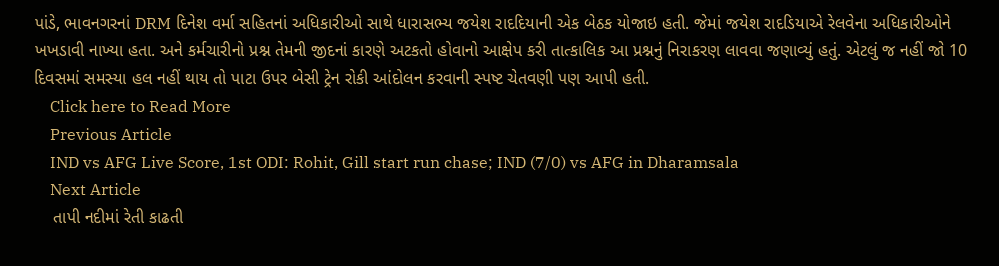પાંડે, ભાવનગરનાં DRM દિનેશ વર્મા સહિતનાં અધિકારીઓ સાથે ધારાસભ્ય જયેશ રાદદિયાની એક બેઠક યોજાઇ હતી. જેમાં જયેશ રાદડિયાએ રેલવેના અધિકારીઓને ખખડાવી નાખ્યા હતા. અને કર્મચારીનો પ્રશ્ન તેમની જીદનાં કારણે અટકતો હોવાનો આક્ષેપ કરી તાત્કાલિક આ પ્રશ્નનું નિરાકરણ લાવવા જણાવ્યું હતું. એટલું જ નહીં જો 10 દિવસમાં સમસ્યા હલ નહીં થાય તો પાટા ઉપર બેસી ટ્રેન રોકી આંદોલન કરવાની સ્પષ્ટ ચેતવણી પણ આપી હતી.
    Click here to Read More
    Previous Article
    IND vs AFG Live Score, 1st ODI: Rohit, Gill start run chase; IND (7/0) vs AFG in Dharamsala
    Next Article
    તાપી નદીમાં રેતી કાઢતી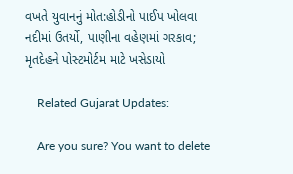વખતે યુવાનનું મોત:હોડીનો પાઈપ ખોલવા નદીમાં ઉતર્યો, પાણીના વહેણમાં ગરકાવ; મૃતદેહને પોસ્ટમોર્ટમ માટે ખસેડાયો

    Related Gujarat Updates:

    Are you sure? You want to delete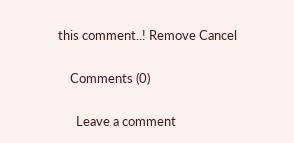this comment..! Remove Cancel

    Comments (0)

      Leave a comment